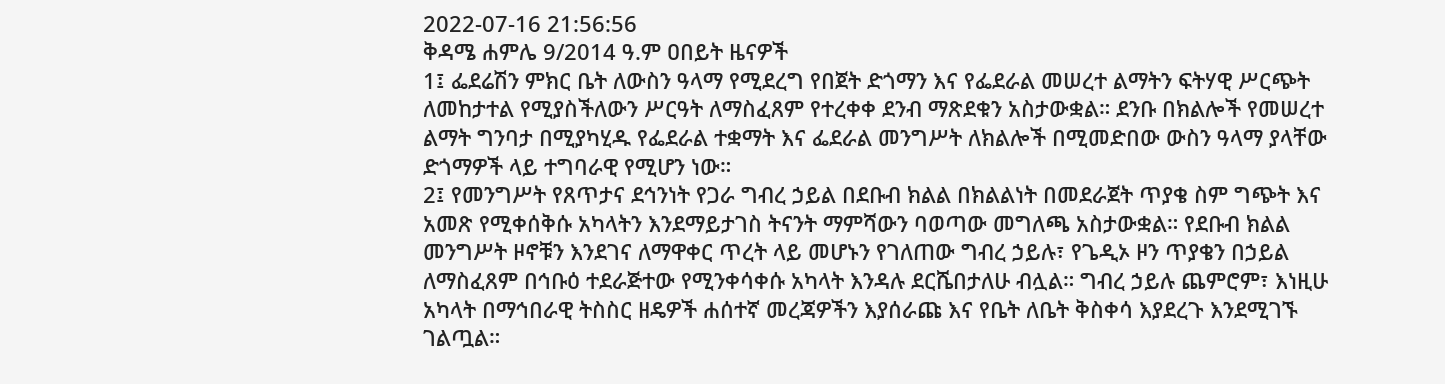2022-07-16 21:56:56
ቅዳሜ ሐምሌ 9/2014 ዓ.ም ዐበይት ዜናዎች
1፤ ፌደሬሽን ምክር ቤት ለውስን ዓላማ የሚደረግ የበጀት ድጎማን እና የፌደራል መሠረተ ልማትን ፍትሃዊ ሥርጭት ለመከታተል የሚያስችለውን ሥርዓት ለማስፈጸም የተረቀቀ ደንብ ማጽደቁን አስታውቋል። ደንቡ በክልሎች የመሠረተ ልማት ግንባታ በሚያካሂዱ የፌደራል ተቋማት እና ፌደራል መንግሥት ለክልሎች በሚመድበው ውስን ዓላማ ያላቸው ድጎማዎች ላይ ተግባራዊ የሚሆን ነው።
2፤ የመንግሥት የጸጥታና ደኅንነት የጋራ ግብረ ኃይል በደቡብ ክልል በክልልነት በመደራጀት ጥያቄ ስም ግጭት እና አመጽ የሚቀሰቅሱ አካላትን እንደማይታገስ ትናንት ማምሻውን ባወጣው መግለጫ አስታውቋል። የደቡብ ክልል መንግሥት ዞኖቹን እንደገና ለማዋቀር ጥረት ላይ መሆኑን የገለጠው ግብረ ኃይሉ፣ የጌዲኦ ዞን ጥያቄን በኃይል ለማስፈጸም በኅቡዕ ተደራጅተው የሚንቀሳቀሱ አካላት እንዳሉ ደርሼበታለሁ ብሏል። ግብረ ኃይሉ ጨምሮም፣ እነዚሁ አካላት በማኅበራዊ ትስስር ዘዴዎች ሐሰተኛ መረጃዎችን እያሰራጩ እና የቤት ለቤት ቅስቀሳ እያደረጉ እንደሚገኙ ገልጧል።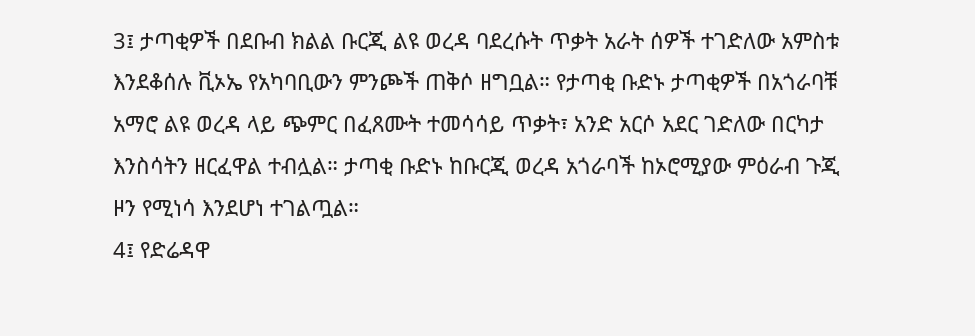3፤ ታጣቂዎች በደቡብ ክልል ቡርጂ ልዩ ወረዳ ባደረሱት ጥቃት አራት ሰዎች ተገድለው አምስቱ እንደቆሰሉ ቪኦኤ የአካባቢውን ምንጮች ጠቅሶ ዘግቧል። የታጣቂ ቡድኑ ታጣቂዎች በአጎራባቹ አማሮ ልዩ ወረዳ ላይ ጭምር በፈጸሙት ተመሳሳይ ጥቃት፣ አንድ አርሶ አደር ገድለው በርካታ እንስሳትን ዘርፈዋል ተብሏል። ታጣቂ ቡድኑ ከቡርጂ ወረዳ አጎራባች ከኦሮሚያው ምዕራብ ጉጂ ዞን የሚነሳ እንደሆነ ተገልጧል።
4፤ የድሬዳዋ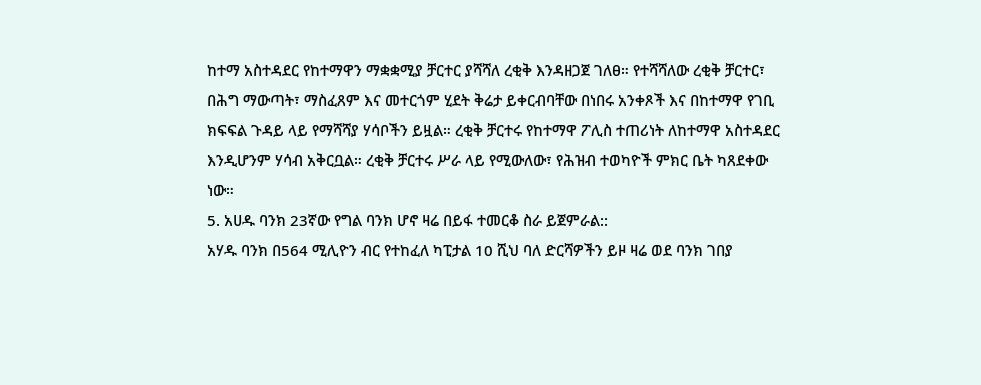ከተማ አስተዳደር የከተማዋን ማቋቋሚያ ቻርተር ያሻሻለ ረቂቅ እንዳዘጋጀ ገለፀ። የተሻሻለው ረቂቅ ቻርተር፣ በሕግ ማውጣት፣ ማስፈጸም እና መተርጎም ሂደት ቅሬታ ይቀርብባቸው በነበሩ አንቀጾች እና በከተማዋ የገቢ ክፍፍል ጉዳይ ላይ የማሻሻያ ሃሳቦችን ይዟል። ረቂቅ ቻርተሩ የከተማዋ ፖሊስ ተጠሪነት ለከተማዋ አስተዳደር እንዲሆንም ሃሳብ አቅርቧል። ረቂቅ ቻርተሩ ሥራ ላይ የሚውለው፣ የሕዝብ ተወካዮች ምክር ቤት ካጸደቀው ነው።
5. አሀዱ ባንክ 23ኛው የግል ባንክ ሆኖ ዛሬ በይፋ ተመርቆ ስራ ይጀምራል::
አሃዱ ባንክ በ564 ሚሊዮን ብር የተከፈለ ካፒታል 10 ሺህ ባለ ድርሻዎችን ይዞ ዛሬ ወደ ባንክ ገበያ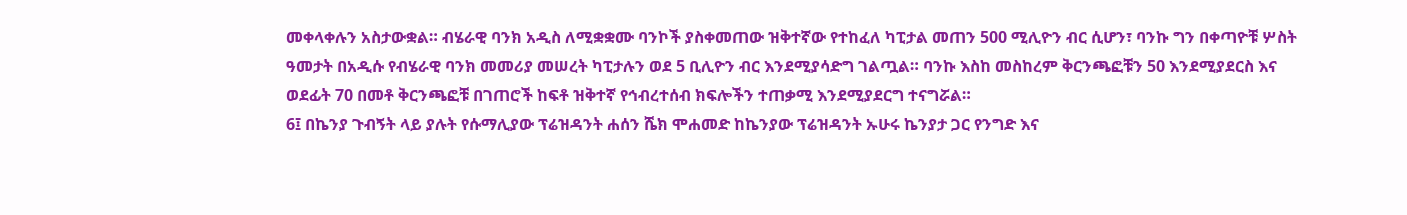መቀላቀሉን አስታውቋል። ብሄራዊ ባንክ አዲስ ለሚቋቋሙ ባንኮች ያስቀመጠው ዝቅተኛው የተከፈለ ካፒታል መጠን 500 ሚሊዮን ብር ሲሆን፣ ባንኩ ግን በቀጣዮቹ ሦስት ዓመታት በአዲሱ የብሄራዊ ባንክ መመሪያ መሠረት ካፒታሉን ወደ 5 ቢሊዮን ብር እንደሚያሳድግ ገልጧል። ባንኩ እስከ መስከረም ቅርንጫፎቹን 50 እንደሚያደርስ እና ወደፊት 70 በመቶ ቅርንጫፎቹ በገጠሮች ከፍቶ ዝቅተኛ የኅብረተሰብ ክፍሎችን ተጠቃሚ እንደሚያደርግ ተናግሯል።
6፤ በኬንያ ጉብኝት ላይ ያሉት የሱማሊያው ፕሬዝዳንት ሐሰን ሼክ ሞሐመድ ከኬንያው ፕሬዝዳንት ኡሁሩ ኬንያታ ጋር የንግድ እና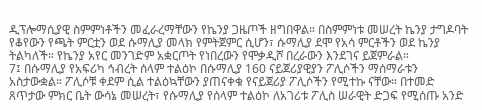ዲፕሎማሲያዊ ስምምነቶችን መፈራረማቸውን የኬንያ ጋዜጦች ዘግበዋል። በስምምነቱ መሠረት ኬንያ ታግዶባት የቆየውን የጫት ምርቷን ወደ ሱማሊያ መላክ የምትጀምር ሲሆን፣ ሱማሊያ ደሞ የአሳ ምርቶችን ወደ ኬንያ ትልካለች። የኬንያ አየር መንገድም አቋርጦት የነበረውን የሞቃዲሾ በረራውን እንደገና ይጀምራል።
7፤ በሱማሊያ የአፍሪካ ኅብረት ሰላም ተልዕኮ በሱማሊያ 160 ናይጀሪያዊያን ፖሊሶችን ማሰማራቱን አስታውቋል። ፖሊሶቹ ቀደም ሲል ተልዕኳቸውን ያጠናቀቁ የናይጀሪያ ፖሊሶችን የሚተኩ ናቸው። በተመድ ጸጥታው ምክር ቤት ውሳኔ መሠረት፣ የሱማሊያ የሰላም ተልዕኮ ለአገሪቱ ፖሊስ ሠራዊት ድጋፍ የሚሰጡ አንድ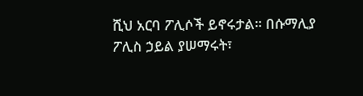ሺህ አርባ ፖሊሶች ይኖሩታል። በሱማሊያ ፖሊስ ኃይል ያሠማሩት፣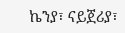ኬንያ፣ ናይጀሪያ፣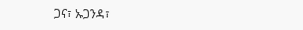ጋና፣ ኡጋንዳ፣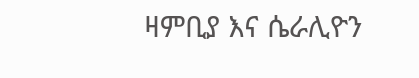ዛምቢያ እና ሴራሊዮን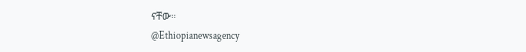ናቸው።
@Ethiopianewsagency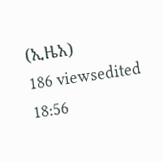(ኢዜአ)
186 viewsedited 18:56